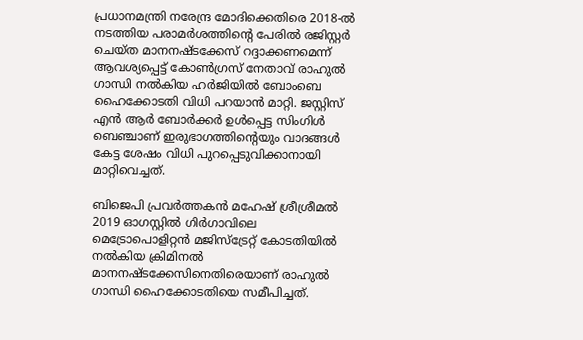പ്രധാനമന്ത്രി നരേന്ദ്ര മോദിക്കെതിരെ 2018-ൽ നടത്തിയ പരാമർശത്തിൻ്റെ പേരിൽ രജിസ്റ്റർ ചെയ്ത മാനനഷ്ടക്കേസ് റദ്ദാക്കണമെന്ന് ആവശ്യപ്പെട്ട് കോൺഗ്രസ് നേതാവ് രാഹുൽ ഗാന്ധി നൽകിയ ഹർജിയിൽ ബോംബെ ഹൈക്കോടതി വിധി പറയാൻ മാറ്റി. ജസ്റ്റിസ് എൻ ആർ ബോർക്കർ ഉൾപ്പെട്ട സിംഗിൾ ബെഞ്ചാണ് ഇരുഭാഗത്തിന്റെയും വാദങ്ങൾ കേട്ട ശേഷം വിധി പുറപ്പെടുവിക്കാനായി മാറ്റിവെച്ചത്.

ബിജെപി പ്രവർത്തകൻ മഹേഷ് ശ്രീശ്രീമൽ 2019 ഓഗസ്റ്റിൽ ഗിർഗാവിലെ മെട്രോപൊളിറ്റൻ മജിസ്‌ട്രേറ്റ് കോടതിയിൽ നൽകിയ ക്രിമിനൽ മാനനഷ്ടക്കേസിനെതിരെയാണ് രാഹുൽ ഗാന്ധി ഹൈക്കോടതിയെ സമീപിച്ചത്.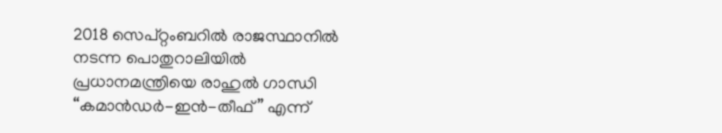2018 സെപ്റ്റംബറിൽ രാജസ്ഥാനിൽ നടന്ന പൊതുറാലിയിൽ പ്രധാനമന്ത്രിയെ രാഹുൽ ഗാന്ധി “കമാൻഡർ-ഇൻ-തീഫ്” എന്ന്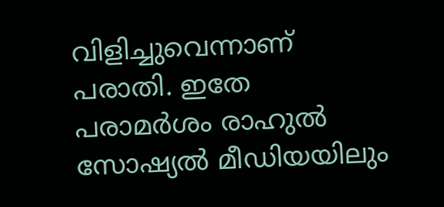വിളിച്ചുവെന്നാണ് പരാതി. ഇതേ പരാമർശം രാഹുൽ സോഷ്യൽ മീഡിയയിലും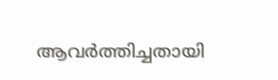ആവർത്തിച്ചതായി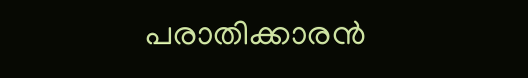പരാതിക്കാരൻ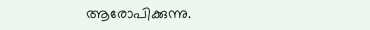ആരോപിക്കുന്നു.